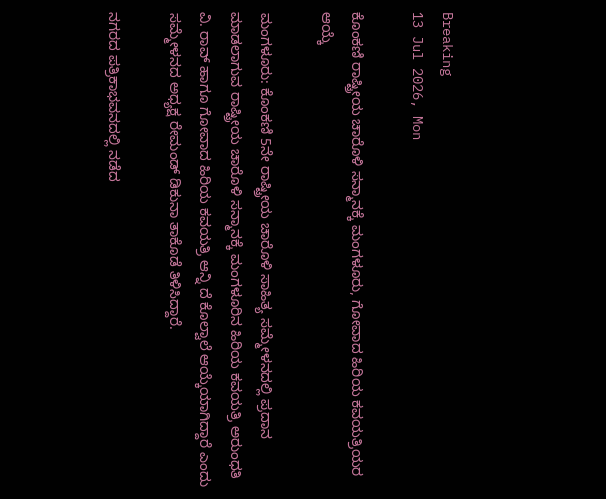Breaking
13 Jul 2026, Mon

ಕೊಂಕಣಿ ರಾಷ್ಟ್ರೀಯ ಚಾರೊಳಿ ಸನ್ಮಾನಕ್ಕೆ ಮಂಗಳೂರು, ಗೋವಾದ ಹಿರಿಯ ಕವಯತ್ರಿಯರ ಆಯ್ಕೆ

ಮಂಗಳೂರು: ಕೊಂಕಣಿ 5ನೇ ರಾಷ್ಟ್ರೀಯ ಚಾರೊಳಿ ಸಾಹಿತ್ಯ ಸಮ್ಮೇಳನದಲ್ಲಿ ಪ್ರದಾನ ಮಾಡಲಾಗುವ ರಾಷ್ಟ್ರೀಯ ಚಾರೊಳಿ ಸನ್ಮಾನಕ್ಕೆ ಮಂಗಳೂರಿನ ಹಿರಿಯ ಕವಯತ್ರಿ ಅರುಂಧತಿ ವಿ. ರಾವ್ ಹಾಗೂ ಗೋವಾದ ಹಿರಿಯ ಕವಯತ್ರಿ ಆನ್ನಿ ದೆ ಕೊಲ್ವಾಲೆ ಆಯ್ಕೆಯಾಗಿದ್ದಾರೆ ಎಂದು ಸಮ್ಮೇಳನದ ಅಧ್ಯಕ್ಷ ರೇಮಂಡ್ ಡಿಕುನಾ ತಾಕೊಡೆ ತಿಳಿಸಿದ್ದಾರೆ.

ನಗರದ ಪತ್ರಿಕಾಭವನದಲ್ಲಿ ನಡೆದ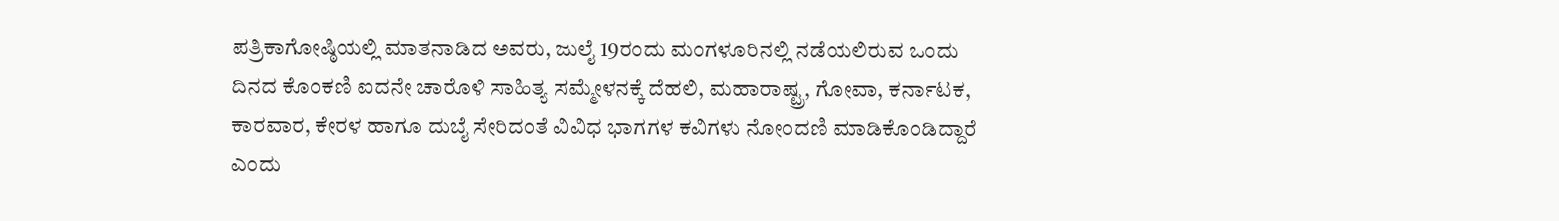ಪತ್ರಿಕಾಗೋಷ್ಠಿಯಲ್ಲಿ ಮಾತನಾಡಿದ ಅವರು, ಜುಲೈ 19ರಂದು ಮಂಗಳೂರಿನಲ್ಲಿ ನಡೆಯಲಿರುವ ಒಂದು ದಿನದ ಕೊಂಕಣಿ ಐದನೇ ಚಾರೊಳಿ ಸಾಹಿತ್ಯ ಸಮ್ಮೇಳನಕ್ಕೆ ದೆಹಲಿ, ಮಹಾರಾಷ್ಟ್ರ, ಗೋವಾ, ಕರ್ನಾಟಕ, ಕಾರವಾರ, ಕೇರಳ ಹಾಗೂ ದುಬೈ ಸೇರಿದಂತೆ ವಿವಿಧ ಭಾಗಗಳ ಕವಿಗಳು ನೋಂದಣಿ ಮಾಡಿಕೊಂಡಿದ್ದಾರೆ ಎಂದು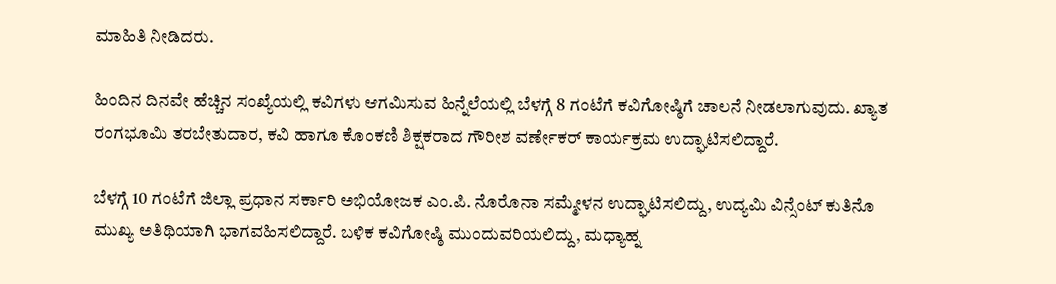ಮಾಹಿತಿ ನೀಡಿದರು.

ಹಿಂದಿನ ದಿನವೇ ಹೆಚ್ಚಿನ ಸಂಖ್ಯೆಯಲ್ಲಿ ಕವಿಗಳು ಆಗಮಿಸುವ ಹಿನ್ನೆಲೆಯಲ್ಲಿ ಬೆಳಗ್ಗೆ 8 ಗಂಟೆಗೆ ಕವಿಗೋಷ್ಠಿಗೆ ಚಾಲನೆ ನೀಡಲಾಗುವುದು. ಖ್ಯಾತ ರಂಗಭೂಮಿ ತರಬೇತುದಾರ, ಕವಿ ಹಾಗೂ ಕೊಂಕಣಿ ಶಿಕ್ಷಕರಾದ ಗೌರೀಶ ವರ್ಣೇಕರ್ ಕಾರ್ಯಕ್ರಮ ಉದ್ಘಾಟಿಸಲಿದ್ದಾರೆ.

ಬೆಳಗ್ಗೆ 10 ಗಂಟೆಗೆ ಜಿಲ್ಲಾ ಪ್ರಧಾನ ಸರ್ಕಾರಿ ಅಭಿಯೋಜಕ ಎಂ.ಪಿ. ನೊರೊನಾ ಸಮ್ಮೇಳನ ಉದ್ಘಾಟಿಸಲಿದ್ದು, ಉದ್ಯಮಿ ವಿನ್ಸೆಂಟ್ ಕುತಿನೊ ಮುಖ್ಯ ಅತಿಥಿಯಾಗಿ ಭಾಗವಹಿಸಲಿದ್ದಾರೆ. ಬಳಿಕ ಕವಿಗೋಷ್ಠಿ ಮುಂದುವರಿಯಲಿದ್ದು, ಮಧ್ಯಾಹ್ನ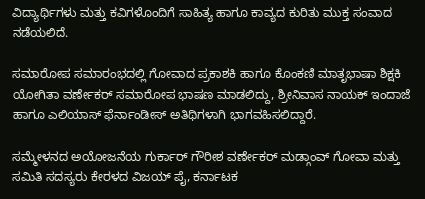ವಿದ್ಯಾರ್ಥಿಗಳು ಮತ್ತು ಕವಿಗಳೊಂದಿಗೆ ಸಾಹಿತ್ಯ ಹಾಗೂ ಕಾವ್ಯದ ಕುರಿತು ಮುಕ್ತ ಸಂವಾದ ನಡೆಯಲಿದೆ.

ಸಮಾರೋಪ ಸಮಾರಂಭದಲ್ಲಿ ಗೋವಾದ ಪ್ರಕಾಶಕಿ ಹಾಗೂ ಕೊಂಕಣಿ ಮಾತೃಭಾಷಾ ಶಿಕ್ಷಕಿ ಯೋಗಿತಾ ವರ್ಣೇಕರ್ ಸಮಾರೋಪ ಭಾಷಣ ಮಾಡಲಿದ್ದು, ಶ್ರೀನಿವಾಸ ನಾಯಕ್ ಇಂದಾಜೆ ಹಾಗೂ ಎಲಿಯಾಸ್ ಫೆರ್ನಾಂಡೀಸ್ ಅತಿಥಿಗಳಾಗಿ ಭಾಗವಹಿಸಲಿದ್ದಾರೆ.

ಸಮ್ಮೇಳನದ ಅಯೋಜನೆಯ ಗುರ್ಕಾರ್ ಗೌರೀಶ ವರ್ಣೇಕರ್ ಮಡ್ಗಾಂವ್ ಗೋವಾ ಮತ್ತು ಸಮಿತಿ ಸದಸ್ಯರು ಕೇರಳದ ವಿಜಯ್ ಪೈ, ಕರ್ನಾಟಕ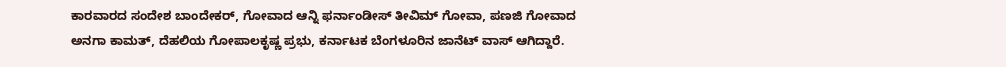ಕಾರವಾರದ ಸಂದೇಶ ಬಾಂದೇಕರ್, ಗೋವಾದ ಆನ್ನಿ ಫರ್ನಾಂಡೀಸ್ ತೀವಿಮ್ ಗೋವಾ, ಪಣಜಿ ಗೋವಾದ ಅನಗಾ ಕಾಮತ್, ದೆಹಲಿಯ ಗೋಪಾಲಕೃಷ್ಣ ಪ್ರಭು, ಕರ್ನಾಟಕ ಬೆಂಗಳೂರಿನ ಜಾನೆಟ್ ವಾಸ್ ಆಗಿದ್ದಾರೆ.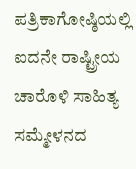ಪತ್ರಿಕಾಗೋಷ್ಠಿಯಲ್ಲಿ ಐದನೇ ರಾಷ್ಟ್ರೀಯ ಚಾರೊಳಿ ಸಾಹಿತ್ಯ ಸಮ್ಮೇಳನದ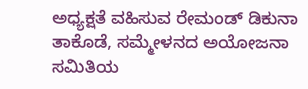ಅಧ್ಯಕ್ಷತೆ ವಹಿಸುವ ರೇಮಂಡ್ ಡಿಕುನಾ ತಾಕೊಡೆ, ಸಮ್ಮೇಳನದ ಅಯೋಜನಾ ಸಮಿತಿಯ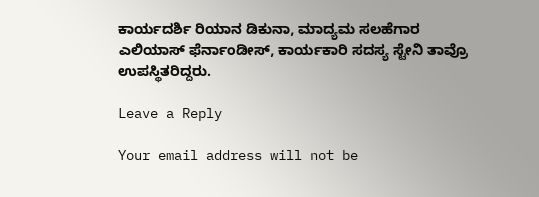ಕಾರ್ಯದರ್ಶಿ ರಿಯಾನ ಡಿಕುನಾ, ಮಾದ್ಯಮ ಸಲಹೆಗಾರ ಎಲಿಯಾಸ್ ಫೆರ್ನಾಂಡೀಸ್, ಕಾರ್ಯಕಾರಿ ಸದಸ್ಯ ಸ್ಟೇನಿ ತಾವ್ರೊ ಉಪಸ್ಥಿತರಿದ್ದರು.

Leave a Reply

Your email address will not be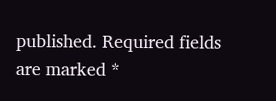published. Required fields are marked *